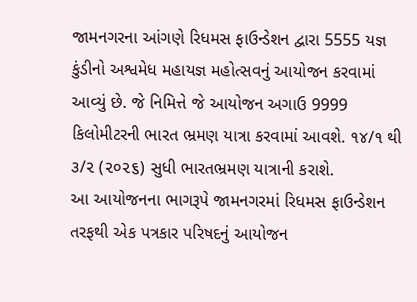જામનગરના આંગણે રિધમસ ફાઉન્ડેશન દ્વારા 5555 યજ્ઞ કુંડીનો અશ્વમેધ મહાયજ્ઞ મહોત્સવનું આયોજન કરવામાં આવ્યું છે. જે નિમિત્તે જે આયોજન અગાઉ 9999 કિલોમીટરની ભારત ભ્રમણ યાત્રા કરવામાં આવશે. ૧૪/૧ થી ૩/૨ (૨૦૨૬) સુધી ભારતભ્રમણ યાત્રાની કરાશે.
આ આયોજનના ભાગરૂપે જામનગરમાં રિધમસ ફાઉન્ડેશન તરફથી એક પત્રકાર પરિષદનું આયોજન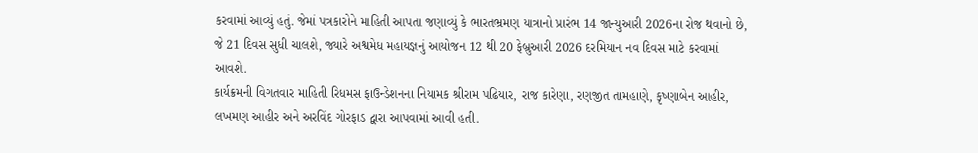કરવામાં આવ્યું હતું. જેમાં પત્રકારોને માહિતી આપતા જણાવ્યું કે ભારતભ્રમણ યાત્રાનો પ્રારંભ 14 જાન્યુઆરી 2026ના રોજ થવાનો છે, જે 21 દિવસ સુધી ચાલશે, જ્યારે અશ્વમેધ મહાયજ્ઞનું આયોજન 12 થી 20 ફેબ્રુઆરી 2026 દરમિયાન નવ દિવસ માટે કરવામાં આવશે.
કાર્યક્રમની વિગતવાર માહિતી રિધમસ ફાઉન્ડેશનના નિયામક શ્રીરામ પઢિયાર, રાજ કારેણા, રણજીત તામહાણે, કૃષ્ણાબેન આહીર, લખમણ આહીર અને અરવિંદ ગોરફાડ દ્વારા આપવામાં આવી હતી.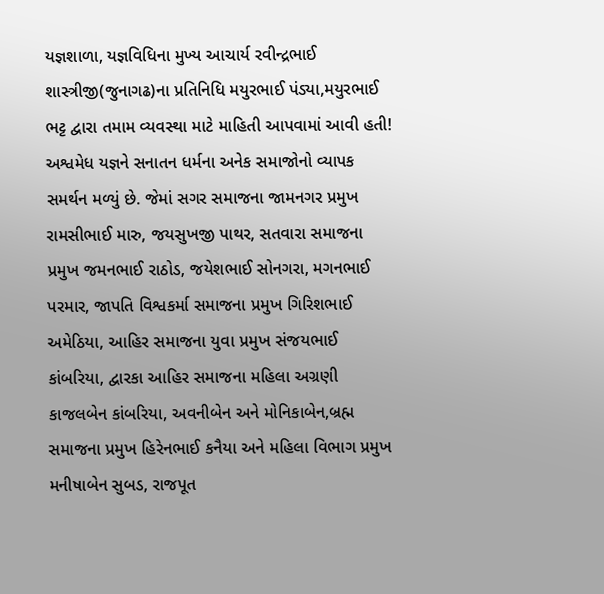યજ્ઞશાળા, યજ્ઞવિધિના મુખ્ય આચાર્ય રવીન્દ્રભાઈ શાસ્ત્રીજી(જુનાગઢ)ના પ્રતિનિધિ મયુરભાઈ પંડ્યા,મયુરભાઈ ભટ્ટ દ્વારા તમામ વ્યવસ્થા માટે માહિતી આપવામાં આવી હતી!
અશ્વમેધ યજ્ઞને સનાતન ધર્મના અનેક સમાજોનો વ્યાપક સમર્થન મળ્યું છે. જેમાં સગર સમાજના જામનગર પ્રમુખ રામસીભાઈ મારુ, જયસુખજી પાથર, સતવારા સમાજના પ્રમુખ જમનભાઈ રાઠોડ, જયેશભાઈ સોનગરા, મગનભાઈ પરમાર, જાપતિ વિશ્વકર્મા સમાજના પ્રમુખ ગિરિશભાઈ અમેઠિયા, આહિર સમાજના યુવા પ્રમુખ સંજયભાઈ કાંબરિયા, દ્વારકા આહિર સમાજના મહિલા અગ્રણી કાજલબેન કાંબરિયા, અવનીબેન અને મોનિકાબેન,બ્રહ્મ સમાજના પ્રમુખ હિરેનભાઈ કનૈયા અને મહિલા વિભાગ પ્રમુખ મનીષાબેન સુબડ, રાજપૂત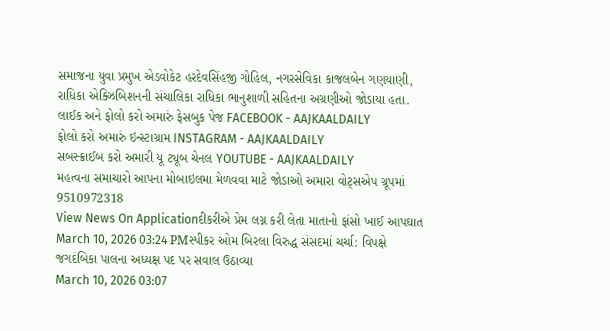સમાજના યુવા પ્રમુખ એડવોકેટ હરદેવસિંહજી ગોહિલ, નગરસેવિકા કાજલબેન ગણયાણી, રાધિકા એક્ઝિબિશનની સંચાલિકા રાધિકા ભાનુશાળી સહિતના અગ્રણીઓ જોડાયા હતા.
લાઈક અને ફોલો કરો અમારું ફેસબુક પેજ FACEBOOK - AAJKAALDAILY
ફોલો કરો અમારું ઇન્સ્ટાગ્રામ INSTAGRAM - AAJKAALDAILY
સબસ્ક્રાઈબ કરો અમારી યૂ ટ્યૂબ ચેનલ YOUTUBE - AAJKAALDAILY
મહત્વના સમાચારો આપના મોબાઇલમા મેળવવા માટે જોડાઓ અમારા વોટ્સએપ ગ્રૂપમાં 9510972318
View News On Applicationદીકરીએ પ્રેમ લગ્ન કરી લેતા માતાનો ફાંસો ખાઈ આપઘાત
March 10, 2026 03:24 PMસ્પીકર ઓમ બિરલા વિરુદ્ધ સંસદમાં ચર્ચા: વિપક્ષે જગદંબિકા પાલના અધ્યક્ષ પદ પર સવાલ ઉઠાવ્યા
March 10, 2026 03:07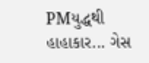PMયુદ્ધથી હાહાકાર... ગેસ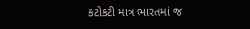કટોકટી માત્ર ભારતમાં જ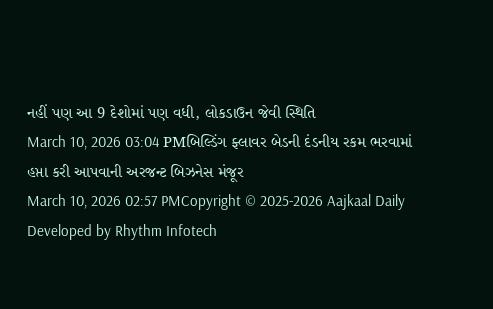નહીં પણ આ 9 દેશોમાં પણ વધી, લોકડાઉન જેવી સ્થિતિ
March 10, 2026 03:04 PMબિલ્ડિંગ ફ્લાવર બેડની દંડનીય રકમ ભરવામાં હપ્તા કરી આપવાની અરજન્ટ બિઝનેસ મંજૂર
March 10, 2026 02:57 PMCopyright © 2025-2026 Aajkaal Daily
Developed by Rhythm Infotech